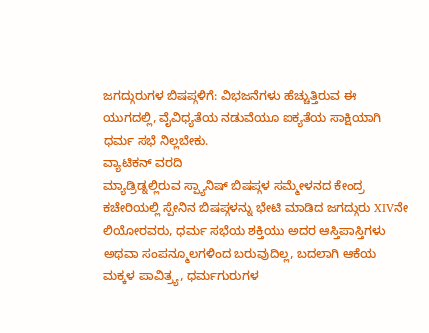ಜಗದ್ಗುರುಗಳ ಬಿಷಪ್ಗಳಿಗೆ: ವಿಭಜನೆಗಳು ಹೆಚ್ಚುತ್ತಿರುವ ಈ ಯುಗದಲ್ಲಿ, ವೈವಿಧ್ಯತೆಯ ನಡುವೆಯೂ ಐಕ್ಯತೆಯ ಸಾಕ್ಷಿಯಾಗಿ ಧರ್ಮ ಸಭೆ ನಿಲ್ಲಬೇಕು.
ವ್ಯಾಟಿಕನ್ ವರದಿ
ಮ್ಯಾಡ್ರಿಡ್ನಲ್ಲಿರುವ ಸ್ಪ್ಯಾನಿಷ್ ಬಿಷಪ್ಗಳ ಸಮ್ಮೇಳನದ ಕೇಂದ್ರ ಕಚೇರಿಯಲ್ಲಿ ಸ್ಪೇನಿನ ಬಿಷಪ್ಗಳನ್ನು ಭೇಟಿ ಮಾಡಿದ ಜಗದ್ಗುರು XIVನೇ ಲಿಯೋರವರು, ಧರ್ಮ ಸಭೆಯ ಶಕ್ತಿಯು ಅದರ ಆಸ್ತಿಪಾಸ್ತಿಗಳು ಅಥವಾ ಸಂಪನ್ಮೂಲಗಳಿಂದ ಬರುವುದಿಲ್ಲ, ಬದಲಾಗಿ ಆಕೆಯ ಮಕ್ಕಳ ಪಾವಿತ್ರ್ಯ, ಧರ್ಮಗುರುಗಳ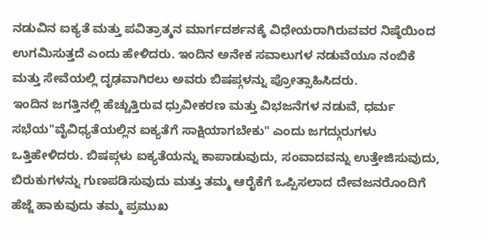ನಡುವಿನ ಐಕ್ಯತೆ ಮತ್ತು ಪವಿತ್ರಾತ್ಮನ ಮಾರ್ಗದರ್ಶನಕ್ಕೆ ವಿಧೇಯರಾಗಿರುವವರ ನಿಷ್ಠೆಯಿಂದ ಉಗಮಿಸುತ್ತದೆ ಎಂದು ಹೇಳಿದರು. ಇಂದಿನ ಅನೇಕ ಸವಾಲುಗಳ ನಡುವೆಯೂ ನಂಬಿಕೆ ಮತ್ತು ಸೇವೆಯಲ್ಲಿ ದೃಢವಾಗಿರಲು ಅವರು ಬಿಷಪ್ಗಳನ್ನು ಪ್ರೋತ್ಸಾಹಿಸಿದರು.
ಇಂದಿನ ಜಗತ್ತಿನಲ್ಲಿ ಹೆಚ್ಚುತ್ತಿರುವ ಧ್ರುವೀಕರಣ ಮತ್ತು ವಿಭಜನೆಗಳ ನಡುವೆ, ಧರ್ಮ ಸಭೆಯ"ವೈವಿಧ್ಯತೆಯಲ್ಲಿನ ಐಕ್ಯತೆಗೆ ಸಾಕ್ಷಿಯಾಗಬೇಕು" ಎಂದು ಜಗದ್ಗುರುಗಳು ಒತ್ತಿಹೇಳಿದರು. ಬಿಷಪ್ಗಳು ಐಕ್ಯತೆಯನ್ನು ಕಾಪಾಡುವುದು, ಸಂವಾದವನ್ನು ಉತ್ತೇಜಿಸುವುದು, ಬಿರುಕುಗಳನ್ನು ಗುಣಪಡಿಸುವುದು ಮತ್ತು ತಮ್ಮ ಆರೈಕೆಗೆ ಒಪ್ಪಿಸಲಾದ ದೇವಜನರೊಂದಿಗೆ ಹೆಜ್ಜೆ ಹಾಕುವುದು ತಮ್ಮ ಪ್ರಮುಖ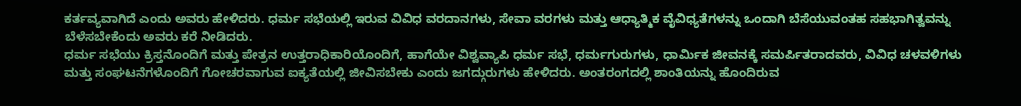ಕರ್ತವ್ಯವಾಗಿದೆ ಎಂದು ಅವರು ಹೇಳಿದರು. ಧರ್ಮ ಸಭೆಯಲ್ಲಿ ಇರುವ ವಿವಿಧ ವರದಾನಗಳು, ಸೇವಾ ವರಗಳು ಮತ್ತು ಆಧ್ಯಾತ್ಮಿಕ ವೈವಿಧ್ಯತೆಗಳನ್ನು ಒಂದಾಗಿ ಬೆಸೆಯುವಂತಹ ಸಹಭಾಗಿತ್ವವನ್ನು ಬೆಳೆಸಬೇಕೆಂದು ಅವರು ಕರೆ ನೀಡಿದರು.
ಧರ್ಮ ಸಭೆಯು ಕ್ರಿಸ್ತನೊಂದಿಗೆ ಮತ್ತು ಪೇತ್ರನ ಉತ್ತರಾಧಿಕಾರಿಯೊಂದಿಗೆ, ಹಾಗೆಯೇ ವಿಶ್ವವ್ಯಾಪಿ ಧರ್ಮ ಸಭೆ, ಧರ್ಮಗುರುಗಳು, ಧಾರ್ಮಿಕ ಜೀವನಕ್ಕೆ ಸಮರ್ಪಿತರಾದವರು, ವಿವಿಧ ಚಳವಳಿಗಳು ಮತ್ತು ಸಂಘಟನೆಗಳೊಂದಿಗೆ ಗೋಚರವಾಗುವ ಐಕ್ಯತೆಯಲ್ಲಿ ಜೀವಿಸಬೇಕು ಎಂದು ಜಗದ್ಗುರುಗಳು ಹೇಳಿದರು. ಅಂತರಂಗದಲ್ಲಿ ಶಾಂತಿಯನ್ನು ಹೊಂದಿರುವ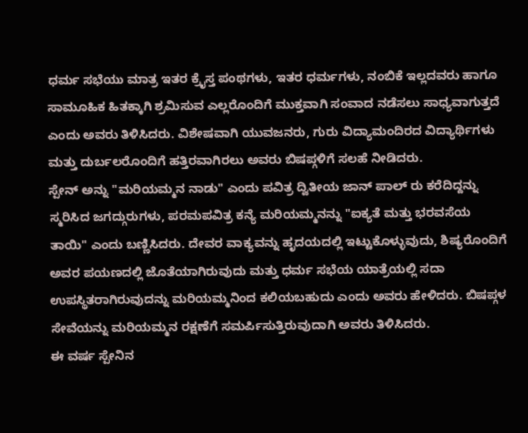ಧರ್ಮ ಸಭೆಯು ಮಾತ್ರ ಇತರ ಕ್ರೈಸ್ತ ಪಂಥಗಳು, ಇತರ ಧರ್ಮಗಳು, ನಂಬಿಕೆ ಇಲ್ಲದವರು ಹಾಗೂ ಸಾಮೂಹಿಕ ಹಿತಕ್ಕಾಗಿ ಶ್ರಮಿಸುವ ಎಲ್ಲರೊಂದಿಗೆ ಮುಕ್ತವಾಗಿ ಸಂವಾದ ನಡೆಸಲು ಸಾಧ್ಯವಾಗುತ್ತದೆ ಎಂದು ಅವರು ತಿಳಿಸಿದರು. ವಿಶೇಷವಾಗಿ ಯುವಜನರು, ಗುರು ವಿದ್ಯಾಮಂದಿರದ ವಿದ್ಯಾರ್ಥಿಗಳು ಮತ್ತು ದುರ್ಬಲರೊಂದಿಗೆ ಹತ್ತಿರವಾಗಿರಲು ಅವರು ಬಿಷಪ್ಗಳಿಗೆ ಸಲಹೆ ನೀಡಿದರು.
ಸ್ಪೇನ್ ಅನ್ನು "ಮರಿಯಮ್ಮನ ನಾಡು" ಎಂದು ಪವಿತ್ರ ದ್ವಿತೀಯ ಜಾನ್ ಪಾಲ್ ರು ಕರೆದಿದ್ದನ್ನು ಸ್ಮರಿಸಿದ ಜಗದ್ಗುರುಗಳು, ಪರಮಪವಿತ್ರ ಕನ್ಯೆ ಮರಿಯಮ್ಮನನ್ನು "ಐಕ್ಯತೆ ಮತ್ತು ಭರವಸೆಯ ತಾಯಿ" ಎಂದು ಬಣ್ಣಿಸಿದರು. ದೇವರ ವಾಕ್ಯವನ್ನು ಹೃದಯದಲ್ಲಿ ಇಟ್ಟುಕೊಳ್ಳುವುದು, ಶಿಷ್ಯರೊಂದಿಗೆ ಅವರ ಪಯಣದಲ್ಲಿ ಜೊತೆಯಾಗಿರುವುದು ಮತ್ತು ಧರ್ಮ ಸಭೆಯ ಯಾತ್ರೆಯಲ್ಲಿ ಸದಾ ಉಪಸ್ಥಿತರಾಗಿರುವುದನ್ನು ಮರಿಯಮ್ಮನಿಂದ ಕಲಿಯಬಹುದು ಎಂದು ಅವರು ಹೇಳಿದರು. ಬಿಷಪ್ಗಳ ಸೇವೆಯನ್ನು ಮರಿಯಮ್ಮನ ರಕ್ಷಣೆಗೆ ಸಮರ್ಪಿಸುತ್ತಿರುವುದಾಗಿ ಅವರು ತಿಳಿಸಿದರು.
ಈ ವರ್ಷ ಸ್ಪೇನಿನ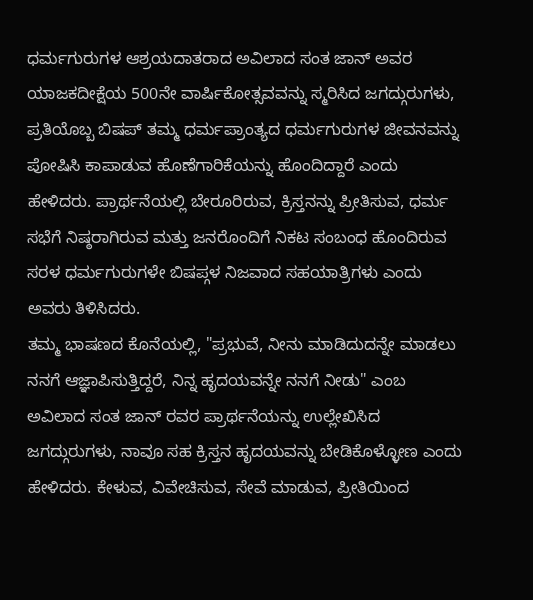ಧರ್ಮಗುರುಗಳ ಆಶ್ರಯದಾತರಾದ ಅವಿಲಾದ ಸಂತ ಜಾನ್ ಅವರ ಯಾಜಕದೀಕ್ಷೆಯ 500ನೇ ವಾರ್ಷಿಕೋತ್ಸವವನ್ನು ಸ್ಮರಿಸಿದ ಜಗದ್ಗುರುಗಳು, ಪ್ರತಿಯೊಬ್ಬ ಬಿಷಪ್ ತಮ್ಮ ಧರ್ಮಪ್ರಾಂತ್ಯದ ಧರ್ಮಗುರುಗಳ ಜೀವನವನ್ನು ಪೋಷಿಸಿ ಕಾಪಾಡುವ ಹೊಣೆಗಾರಿಕೆಯನ್ನು ಹೊಂದಿದ್ದಾರೆ ಎಂದು ಹೇಳಿದರು. ಪ್ರಾರ್ಥನೆಯಲ್ಲಿ ಬೇರೂರಿರುವ, ಕ್ರಿಸ್ತನನ್ನು ಪ್ರೀತಿಸುವ, ಧರ್ಮ ಸಭೆಗೆ ನಿಷ್ಠರಾಗಿರುವ ಮತ್ತು ಜನರೊಂದಿಗೆ ನಿಕಟ ಸಂಬಂಧ ಹೊಂದಿರುವ ಸರಳ ಧರ್ಮಗುರುಗಳೇ ಬಿಷಪ್ಗಳ ನಿಜವಾದ ಸಹಯಾತ್ರಿಗಳು ಎಂದು ಅವರು ತಿಳಿಸಿದರು.
ತಮ್ಮ ಭಾಷಣದ ಕೊನೆಯಲ್ಲಿ, "ಪ್ರಭುವೆ, ನೀನು ಮಾಡಿದುದನ್ನೇ ಮಾಡಲು ನನಗೆ ಆಜ್ಞಾಪಿಸುತ್ತಿದ್ದರೆ, ನಿನ್ನ ಹೃದಯವನ್ನೇ ನನಗೆ ನೀಡು" ಎಂಬ ಅವಿಲಾದ ಸಂತ ಜಾನ್ ರವರ ಪ್ರಾರ್ಥನೆಯನ್ನು ಉಲ್ಲೇಖಿಸಿದ ಜಗದ್ಗುರುಗಳು, ನಾವೂ ಸಹ ಕ್ರಿಸ್ತನ ಹೃದಯವನ್ನು ಬೇಡಿಕೊಳ್ಳೋಣ ಎಂದು ಹೇಳಿದರು. ಕೇಳುವ, ವಿವೇಚಿಸುವ, ಸೇವೆ ಮಾಡುವ, ಪ್ರೀತಿಯಿಂದ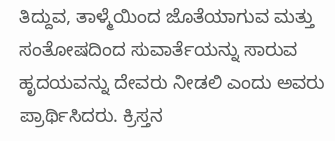ತಿದ್ದುವ, ತಾಳ್ಮೆಯಿಂದ ಜೊತೆಯಾಗುವ ಮತ್ತು ಸಂತೋಷದಿಂದ ಸುವಾರ್ತೆಯನ್ನು ಸಾರುವ ಹೃದಯವನ್ನು ದೇವರು ನೀಡಲಿ ಎಂದು ಅವರು ಪ್ರಾರ್ಥಿಸಿದರು. ಕ್ರಿಸ್ತನ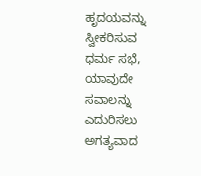ಹೃದಯವನ್ನು ಸ್ವೀಕರಿಸುವ ಧರ್ಮ ಸಭೆ, ಯಾವುದೇ ಸವಾಲನ್ನು ಎದುರಿಸಲು ಅಗತ್ಯವಾದ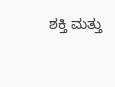ಶಕ್ತಿ ಮತ್ತು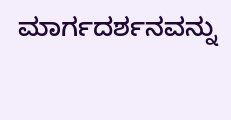ಮಾರ್ಗದರ್ಶನವನ್ನು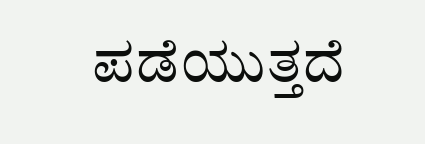ಪಡೆಯುತ್ತದೆ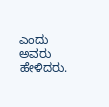ಎಂದು ಅವರು ಹೇಳಿದರು.